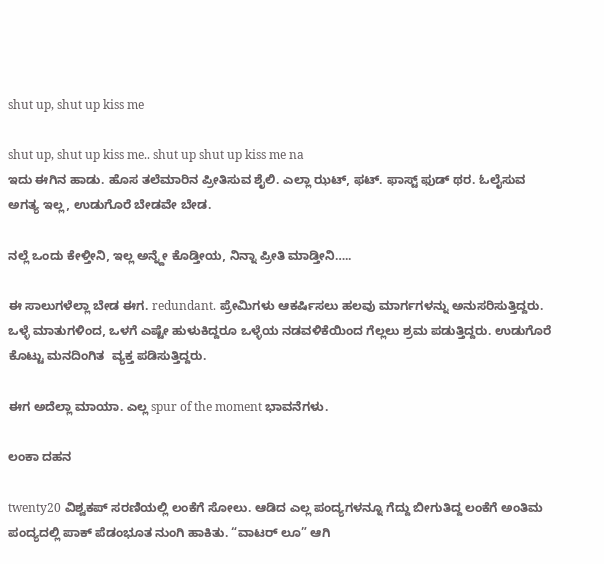shut up, shut up kiss me

shut up, shut up kiss me.. shut up shut up kiss me na
ಇದು ಈಗಿನ ಹಾಡು. ಹೊಸ ತಲೆಮಾರಿನ ಪ್ರೀತಿಸುವ ಶೈಲಿ. ಎಲ್ಲಾ ಝಟ್, ಫಟ್. ಫಾಸ್ಟ್ ಫುಡ್ ಥರ. ಓಲೈಸುವ ಅಗತ್ಯ ಇಲ್ಲ, ಉಡುಗೊರೆ ಬೇಡವೇ ಬೇಡ.

ನಲ್ಲೆ ಒಂದು ಕೇಳ್ತೀನಿ, ಇಲ್ಲ ಅನ್ನ್ದೇ ಕೊಡ್ತೀಯ, ನಿನ್ನಾ ಪ್ರೀತಿ ಮಾಡ್ತೀನಿ…..

ಈ ಸಾಲುಗಳೆಲ್ಲಾ ಬೇಡ ಈಗ. redundant. ಪ್ರೇಮಿಗಳು ಆಕರ್ಷಿಸಲು ಹಲವು ಮಾರ್ಗಗಳನ್ನು ಅನುಸರಿಸುತ್ತಿದ್ದರು. ಒಳ್ಳೆ ಮಾತುಗಳಿಂದ, ಒಳಗೆ ಎಷ್ಟೇ ಹುಳುಕಿದ್ದರೂ ಒಳ್ಳೆಯ ನಡವಳಿಕೆಯಿಂದ ಗೆಲ್ಲಲು ಶ್ರಮ ಪಡುತ್ತಿದ್ದರು. ಉಡುಗೊರೆ ಕೊಟ್ಟು ಮನದಿಂಗಿತ  ವ್ಯಕ್ತ ಪಡಿಸುತ್ತಿದ್ದರು.

ಈಗ ಅದೆಲ್ಲಾ ಮಾಯಾ. ಎಲ್ಲ spur of the moment ಭಾವನೆಗಳು.

ಲಂಕಾ ದಹನ

twenty20 ವಿಶ್ವಕಪ್ ಸರಣಿಯಲ್ಲಿ ಲಂಕೆಗೆ ಸೋಲು. ಆಡಿದ ಎಲ್ಲ ಪಂದ್ಯಗಳನ್ನೂ ಗೆದ್ದು ಬೀಗುತಿದ್ದ ಲಂಕೆಗೆ ಅಂತಿಮ ಪಂದ್ಯದಲ್ಲಿ ಪಾಕ್ ಪೆಡಂಭೂತ ನುಂಗಿ ಹಾಕಿತು. “ವಾಟರ್ ಲೂ” ಆಗಿ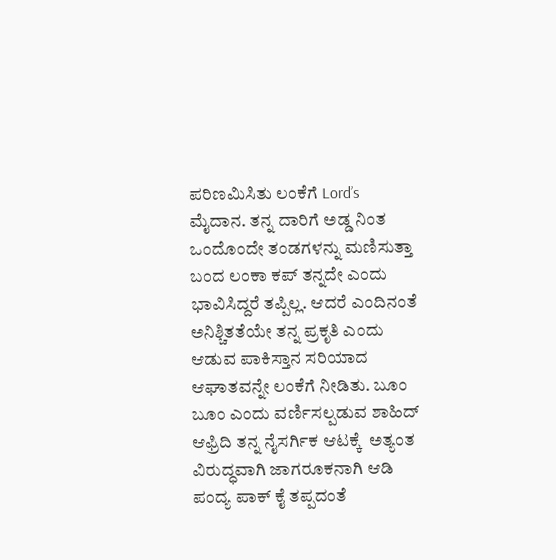ಪರಿಣಮಿಸಿತು ಲಂಕೆಗೆ Lord’s ಮೈದಾನ. ತನ್ನ ದಾರಿಗೆ ಅಡ್ಡ ನಿಂತ ಒಂದೊಂದೇ ತಂಡಗಳನ್ನು ಮಣಿಸುತ್ತಾ ಬಂದ ಲಂಕಾ ಕಪ್ ತನ್ನದೇ ಎಂದು ಭಾವಿಸಿದ್ದರೆ ತಪ್ಪಿಲ್ಲ. ಆದರೆ ಎಂದಿನಂತೆ ಅನಿಶ್ಚಿತತೆಯೇ ತನ್ನ ಪ್ರಕೃತಿ ಎಂದು ಆಡುವ ಪಾಕಿಸ್ತಾನ ಸರಿಯಾದ ಆಘಾತವನ್ನೇ ಲಂಕೆಗೆ ನೀಡಿತು. ಬೂಂ ಬೂಂ ಎಂದು ವರ್ಣಿಸಲ್ಪಡುವ ಶಾಹಿದ್ ಆಫ್ರಿದಿ ತನ್ನ ನೈಸರ್ಗಿಕ ಆಟಕ್ಕೆ  ಅತ್ಯಂತ ವಿರುದ್ಧವಾಗಿ ಜಾಗರೂಕನಾಗಿ ಆಡಿ ಪಂದ್ಯ ಪಾಕ್ ಕೈ ತಪ್ಪದಂತೆ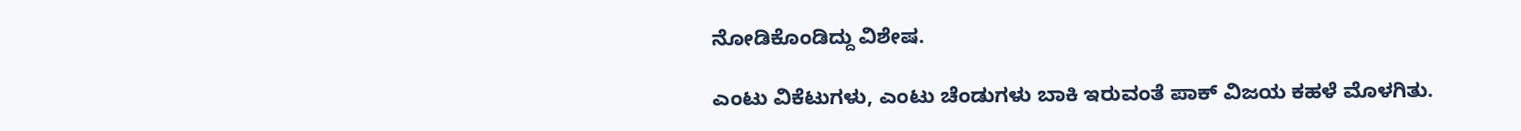ನೋಡಿಕೊಂಡಿದ್ದು ವಿಶೇಷ.

ಎಂಟು ವಿಕೆಟುಗಳು, ಎಂಟು ಚೆಂಡುಗಳು ಬಾಕಿ ಇರುವಂತೆ ಪಾಕ್ ವಿಜಯ ಕಹಳೆ ಮೊಳಗಿತು.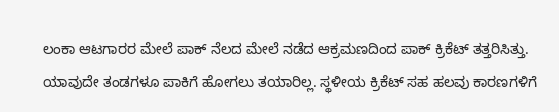ಲಂಕಾ ಆಟಗಾರರ ಮೇಲೆ ಪಾಕ್ ನೆಲದ ಮೇಲೆ ನಡೆದ ಆಕ್ರಮಣದಿಂದ ಪಾಕ್ ಕ್ರಿಕೆಟ್ ತತ್ತರಿಸಿತ್ತು. ಯಾವುದೇ ತಂಡಗಳೂ ಪಾಕಿಗೆ ಹೋಗಲು ತಯಾರಿಲ್ಲ. ಸ್ಥಳೀಯ ಕ್ರಿಕೆಟ್ ಸಹ ಹಲವು ಕಾರಣಗಳಿಗೆ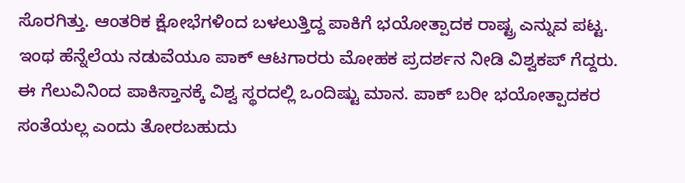ಸೊರಗಿತ್ತು. ಆಂತರಿಕ ಕ್ಷೋಭೆಗಳಿಂದ ಬಳಲುತ್ತಿದ್ದ ಪಾಕಿಗೆ ಭಯೋತ್ಪಾದಕ ರಾಷ್ಟ್ರ ಎನ್ನುವ ಪಟ್ಟ. ಇಂಥ ಹೆನ್ನೆಲೆಯ ನಡುವೆಯೂ ಪಾಕ್ ಆಟಗಾರರು ಮೋಹಕ ಪ್ರದರ್ಶನ ನೀಡಿ ವಿಶ್ವಕಪ್ ಗೆದ್ದರು. ಈ ಗೆಲುವಿನಿಂದ ಪಾಕಿಸ್ತಾನಕ್ಕೆ ವಿಶ್ವ ಸ್ಥರದಲ್ಲಿ ಒಂದಿಷ್ಟು ಮಾನ. ಪಾಕ್ ಬರೀ ಭಯೋತ್ಪಾದಕರ ಸಂತೆಯಲ್ಲ ಎಂದು ತೋರಬಹುದು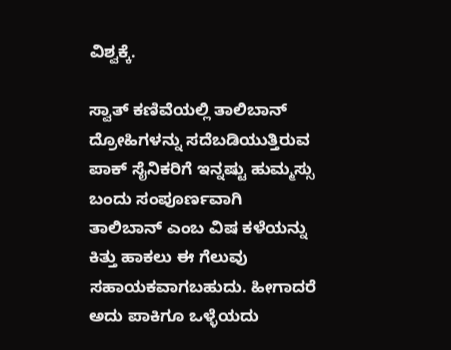ವಿಶ್ವಕ್ಕೆ.

ಸ್ವಾತ್ ಕಣಿವೆಯಲ್ಲಿ ತಾಲಿಬಾನ್ ದ್ರೋಹಿಗಳನ್ನು ಸದೆಬಡಿಯುತ್ತಿರುವ ಪಾಕ್ ಸೈನಿಕರಿಗೆ ಇನ್ನಷ್ಟು ಹುಮ್ಮಸ್ಸು ಬಂದು ಸಂಪೂರ್ಣವಾಗಿ ತಾಲಿಬಾನ್ ಎಂಬ ವಿಷ ಕಳೆಯನ್ನು ಕಿತ್ತು ಹಾಕಲು ಈ ಗೆಲುವು ಸಹಾಯಕವಾಗಬಹುದು. ಹೀಗಾದರೆ ಅದು ಪಾಕಿಗೂ ಒಳ್ಳೆಯದು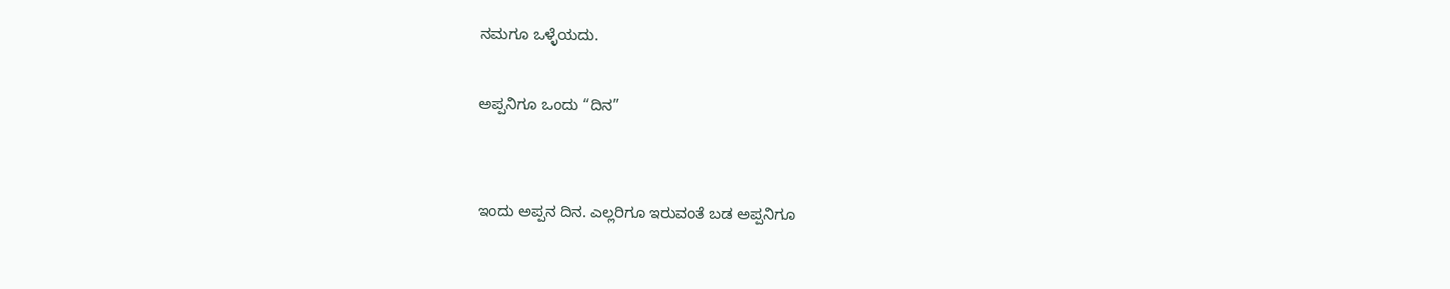ನಮಗೂ ಒಳ್ಳೆಯದು.

ಅಪ್ಪನಿಗೂ ಒಂದು “ದಿನ”


ಇಂದು ಅಪ್ಪನ ದಿನ. ಎಲ್ಲರಿಗೂ ಇರುವಂತೆ ಬಡ ಅಪ್ಪನಿಗೂ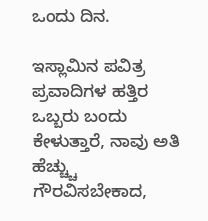ಒಂದು ದಿನ.

ಇಸ್ಲಾಮಿನ ಪವಿತ್ರ ಪ್ರವಾದಿಗಳ ಹತ್ತಿರ ಒಬ್ಬರು ಬಂದು ಕೇಳುತ್ತಾರೆ, ನಾವು ಅತಿ ಹೆಚ್ಚ್ಚು ಗೌರವಿಸಬೇಕಾದ,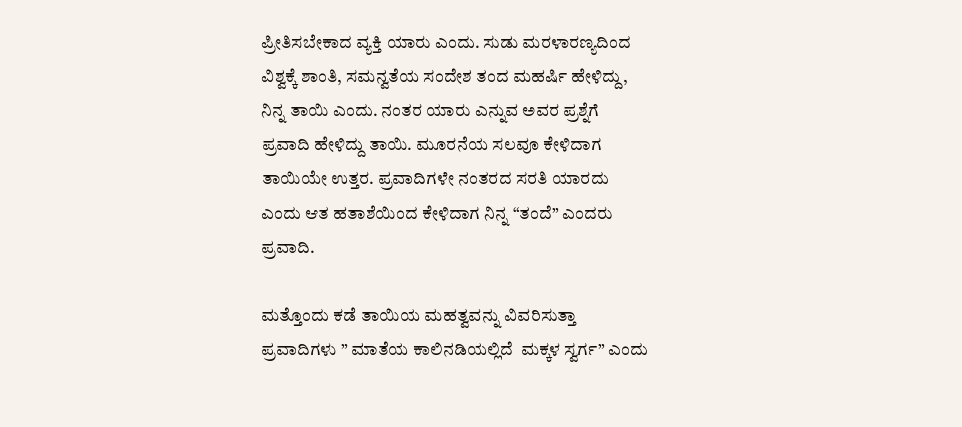ಪ್ರೀತಿಸಬೇಕಾದ ವ್ಯಕ್ತಿ ಯಾರು ಎಂದು. ಸುಡು ಮರಳಾರಣ್ಯದಿಂದ ವಿಶ್ವಕ್ಕೆ ಶಾಂತಿ, ಸಮನ್ವತೆಯ ಸಂದೇಶ ತಂದ ಮಹರ್ಷಿ ಹೇಳಿದ್ದು, ನಿನ್ನ ತಾಯಿ ಎಂದು. ನಂತರ ಯಾರು ಎನ್ನುವ ಅವರ ಪ್ರಶ್ನೆಗೆ ಪ್ರವಾದಿ ಹೇಳಿದ್ದು ತಾಯಿ. ಮೂರನೆಯ ಸಲವೂ ಕೇಳಿದಾಗ ತಾಯಿಯೇ ಉತ್ತರ. ಪ್ರವಾದಿಗಳೇ ನಂತರದ ಸರತಿ ಯಾರದು ಎಂದು ಆತ ಹತಾಶೆಯಿಂದ ಕೇಳಿದಾಗ ನಿನ್ನ “ತಂದೆ” ಎಂದರು ಪ್ರವಾದಿ.

ಮತ್ತೊಂದು ಕಡೆ ತಾಯಿಯ ಮಹತ್ವವನ್ನು ವಿವರಿಸುತ್ತಾ ಪ್ರವಾದಿಗಳು ” ಮಾತೆಯ ಕಾಲಿನಡಿಯಲ್ಲಿದೆ  ಮಕ್ಕಳ ಸ್ವರ್ಗ” ಎಂದು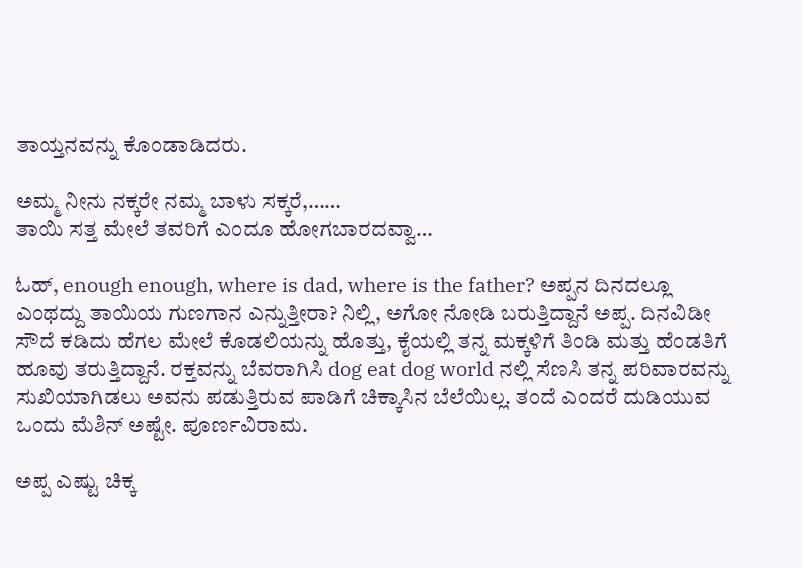ತಾಯ್ತನವನ್ನು ಕೊಂಡಾಡಿದರು.

ಅಮ್ಮ ನೀನು ನಕ್ಕರೇ ನಮ್ಮ ಬಾಳು ಸಕ್ಕರೆ,……
ತಾಯಿ ಸತ್ತ ಮೇಲೆ ತವರಿಗೆ ಎಂದೂ ಹೋಗಬಾರದವ್ವಾ…

ಓಹ್, enough enough, where is dad, where is the father? ಅಪ್ಪನ ದಿನದಲ್ಲೂ ಎಂಥದ್ದು ತಾಯಿಯ ಗುಣಗಾನ ಎನ್ನುತ್ತೀರಾ? ನಿಲ್ಲಿ, ಅಗೋ ನೋಡಿ ಬರುತ್ತಿದ್ದಾನೆ ಅಪ್ಪ. ದಿನವಿಡೀ ಸೌದೆ ಕಡಿದು ಹೆಗಲ ಮೇಲೆ ಕೊಡಲಿಯನ್ನು ಹೊತ್ತು, ಕೈಯಲ್ಲಿ ತನ್ನ ಮಕ್ಕಳಿಗೆ ತಿಂಡಿ ಮತ್ತು ಹೆಂಡತಿಗೆ ಹೂವು ತರುತ್ತಿದ್ದಾನೆ. ರಕ್ತವನ್ನು ಬೆವರಾಗಿಸಿ dog eat dog world ನಲ್ಲಿ ಸೆಣಸಿ ತನ್ನ ಪರಿವಾರವನ್ನು ಸುಖಿಯಾಗಿಡಲು ಅವನು ಪಡುತ್ತಿರುವ ಪಾಡಿಗೆ ಚಿಕ್ಕಾಸಿನ ಬೆಲೆಯಿಲ್ಲ. ತಂದೆ ಎಂದರೆ ದುಡಿಯುವ ಒಂದು ಮೆಶಿನ್ ಅಷ್ಟೇ. ಪೂರ್ಣವಿರಾಮ.

ಅಪ್ಪ ಎಷ್ಟು ಚಿಕ್ಕ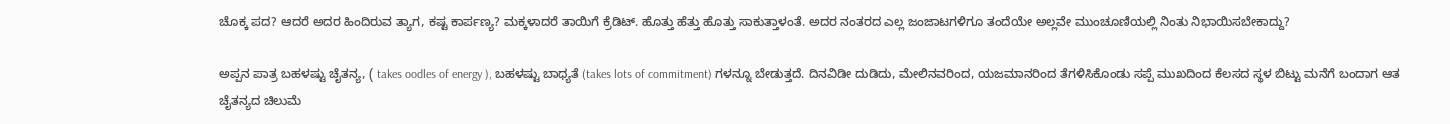ಚೊಕ್ಕ ಪದ? ಆದರೆ ಅದರ ಹಿಂದಿರುವ ತ್ಯಾಗ, ಕಷ್ಟ ಕಾರ್ಪಣ್ಯ? ಮಕ್ಕಳಾದರೆ ತಾಯಿಗೆ ಕ್ರೆಡಿಟ್. ಹೊತ್ತು ಹೆತ್ತು ಹೊತ್ತು ಸಾಕುತ್ತಾಳಂತೆ. ಅದರ ನಂತರದ ಎಲ್ಲ ಜಂಜಾಟಗಳಿಗೂ ತಂದೆಯೇ ಅಲ್ಲವೇ ಮುಂಚೂಣಿಯಲ್ಲಿ ನಿಂತು ನಿಭಾಯಿಸಬೇಕಾದ್ದು?

ಅಪ್ಪನ ಪಾತ್ರ ಬಹಳಷ್ಟು ಚೈತನ್ಯ, ( takes oodles of energy ), ಬಹಳಷ್ಟು ಬಾಧ್ಯತೆ (takes lots of commitment) ಗಳನ್ನೂ ಬೇಡುತ್ತದೆ. ದಿನವಿಡೀ ದುಡಿದು, ಮೇಲಿನವರಿಂದ, ಯಜಮಾನರಿಂದ ತೆಗಳಿಸಿಕೊಂಡು ಸಪ್ಪೆ ಮುಖದಿಂದ ಕೆಲಸದ ಸ್ಥಳ ಬಿಟ್ಟು ಮನೆಗೆ ಬಂದಾಗ ಆತ ಚೈತನ್ಯದ ಚಿಲುಮೆ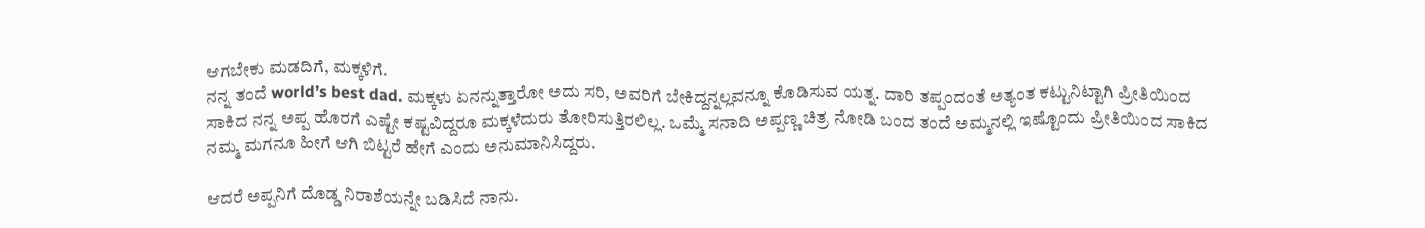ಆಗಬೇಕು ಮಡದಿಗೆ, ಮಕ್ಕಳಿಗೆ.
ನನ್ನ ತಂದೆ world’s best dad. ಮಕ್ಕಳು ಏನನ್ನುತ್ತಾರೋ ಅದು ಸರಿ, ಅವರಿಗೆ ಬೇಕಿದ್ದನ್ನಲ್ಲವನ್ನೂ ಕೊಡಿಸುವ ಯತ್ನ. ದಾರಿ ತಪ್ಪಂದಂತೆ ಅತ್ಯಂತ ಕಟ್ಟುನಿಟ್ಟಾಗಿ ಪ್ರೀತಿಯಿಂದ ಸಾಕಿದ ನನ್ನ ಅಪ್ಪ ಹೊರಗೆ ಎಷ್ಟೇ ಕಷ್ಟವಿದ್ದರೂ ಮಕ್ಕಳೆದುರು ತೋರಿಸುತ್ತಿರಲಿಲ್ಲ. ಒಮ್ಮೆ ಸನಾದಿ ಅಪ್ಪಣ್ಣ ಚಿತ್ರ ನೋಡಿ ಬಂದ ತಂದೆ ಅಮ್ಮನಲ್ಲಿ ಇಷ್ಟೊಂದು ಪ್ರೀತಿಯಿಂದ ಸಾಕಿದ ನಮ್ಮ ಮಗನೂ ಹೀಗೆ ಆಗಿ ಬಿಟ್ಟರೆ ಹೇಗೆ ಎಂದು ಅನುಮಾನಿಸಿದ್ದರು.

ಆದರೆ ಅಪ್ಪನಿಗೆ ದೊಡ್ಡ ನಿರಾಶೆಯನ್ನೇ ಬಡಿಸಿದೆ ನಾನು.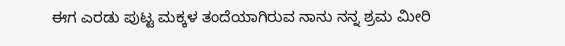ಈಗ ಎರಡು ಪುಟ್ಟ ಮಕ್ಕಳ ತಂದೆಯಾಗಿರುವ ನಾನು ನನ್ನ ಶ್ರಮ ಮೀರಿ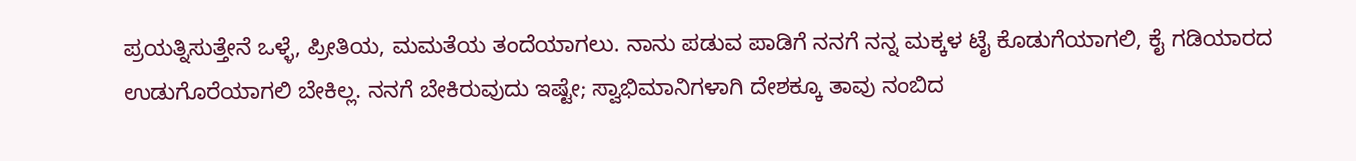ಪ್ರಯತ್ನಿಸುತ್ತೇನೆ ಒಳ್ಳೆ, ಪ್ರೀತಿಯ, ಮಮತೆಯ ತಂದೆಯಾಗಲು. ನಾನು ಪಡುವ ಪಾಡಿಗೆ ನನಗೆ ನನ್ನ ಮಕ್ಕಳ ಟೈ ಕೊಡುಗೆಯಾಗಲಿ, ಕೈ ಗಡಿಯಾರದ ಉಡುಗೊರೆಯಾಗಲಿ ಬೇಕಿಲ್ಲ. ನನಗೆ ಬೇಕಿರುವುದು ಇಷ್ಟೇ; ಸ್ವಾಭಿಮಾನಿಗಳಾಗಿ ದೇಶಕ್ಕೂ ತಾವು ನಂಬಿದ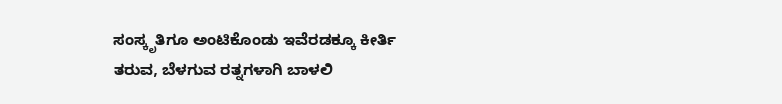ಸಂಸ್ಕೃತಿಗೂ ಅಂಟಿಕೊಂಡು ಇವೆರಡಕ್ಕೂ ಕೀರ್ತಿ ತರುವ, ಬೆಳಗುವ ರತ್ನಗಳಾಗಿ ಬಾಳಲಿ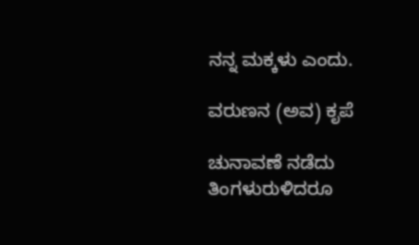ನನ್ನ ಮಕ್ಕಳು ಎಂದು.

ವರುಣನ (ಅವ) ಕೃಪೆ

ಚುನಾವಣೆ ನಡೆದು ತಿಂಗಳುರುಳಿದರೂ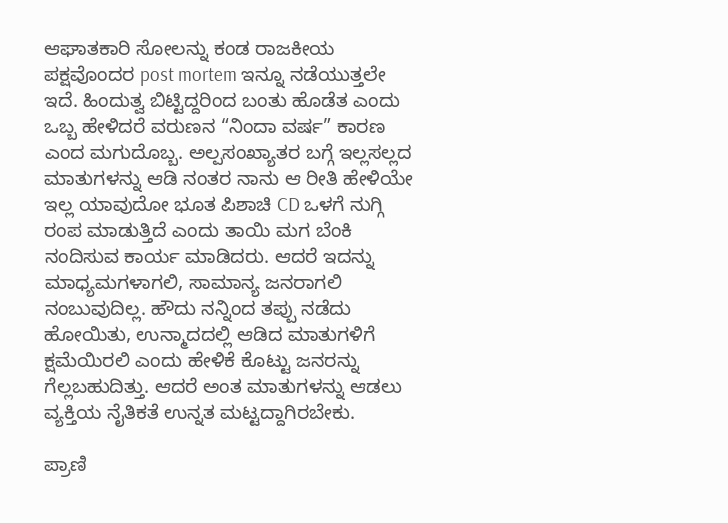ಆಘಾತಕಾರಿ ಸೋಲನ್ನು ಕಂಡ ರಾಜಕೀಯ ಪಕ್ಷವೊಂದರ post mortem ಇನ್ನೂ ನಡೆಯುತ್ತಲೇ ಇದೆ. ಹಿಂದುತ್ವ ಬಿಟ್ಟಿದ್ದರಿಂದ ಬಂತು ಹೊಡೆತ ಎಂದು ಒಬ್ಬ ಹೇಳಿದರೆ ವರುಣನ “ನಿಂದಾ ವರ್ಷ” ಕಾರಣ ಎಂದ ಮಗುದೊಬ್ಬ. ಅಲ್ಪಸಂಖ್ಯಾತರ ಬಗ್ಗೆ ಇಲ್ಲಸಲ್ಲದ ಮಾತುಗಳನ್ನು ಆಡಿ ನಂತರ ನಾನು ಆ ರೀತಿ ಹೇಳಿಯೇ ಇಲ್ಲ ಯಾವುದೋ ಭೂತ ಪಿಶಾಚಿ CD ಒಳಗೆ ನುಗ್ಗಿ ರಂಪ ಮಾಡುತ್ತಿದೆ ಎಂದು ತಾಯಿ ಮಗ ಬೆಂಕಿ ನಂದಿಸುವ ಕಾರ್ಯ ಮಾಡಿದರು. ಆದರೆ ಇದನ್ನು ಮಾಧ್ಯಮಗಳಾಗಲಿ, ಸಾಮಾನ್ಯ ಜನರಾಗಲಿ ನಂಬುವುದಿಲ್ಲ. ಹೌದು ನನ್ನಿಂದ ತಪ್ಪು ನಡೆದು ಹೋಯಿತು, ಉನ್ಮಾದದಲ್ಲಿ ಆಡಿದ ಮಾತುಗಳಿಗೆ ಕ್ಷಮೆಯಿರಲಿ ಎಂದು ಹೇಳಿಕೆ ಕೊಟ್ಟು ಜನರನ್ನು ಗೆಲ್ಲಬಹುದಿತ್ತು. ಆದರೆ ಅಂತ ಮಾತುಗಳನ್ನು ಆಡಲು ವ್ಯಕ್ತಿಯ ನೈತಿಕತೆ ಉನ್ನತ ಮಟ್ಟದ್ದಾಗಿರಬೇಕು.

ಪ್ರಾಣಿ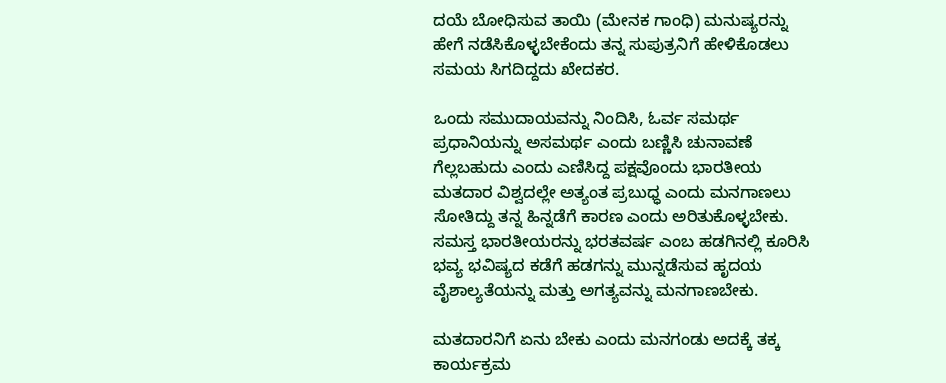ದಯೆ ಬೋಧಿಸುವ ತಾಯಿ (ಮೇನಕ ಗಾಂಧಿ) ಮನುಷ್ಯರನ್ನು ಹೇಗೆ ನಡೆಸಿಕೊಳ್ಳಬೇಕೆಂದು ತನ್ನ ಸುಪುತ್ರನಿಗೆ ಹೇಳಿಕೊಡಲು ಸಮಯ ಸಿಗದಿದ್ದದು ಖೇದಕರ.

ಒಂದು ಸಮುದಾಯವನ್ನು ನಿಂದಿಸಿ, ಓರ್ವ ಸಮರ್ಥ ಪ್ರಧಾನಿಯನ್ನು ಅಸಮರ್ಥ ಎಂದು ಬಣ್ಣಿಸಿ ಚುನಾವಣೆ ಗೆಲ್ಲಬಹುದು ಎಂದು ಎಣಿಸಿದ್ದ ಪಕ್ಷವೊಂದು ಭಾರತೀಯ ಮತದಾರ ವಿಶ್ವದಲ್ಲೇ ಅತ್ಯಂತ ಪ್ರಬುಧ್ಧ ಎಂದು ಮನಗಾಣಲು ಸೋತಿದ್ದು ತನ್ನ ಹಿನ್ನಡೆಗೆ ಕಾರಣ ಎಂದು ಅರಿತುಕೊಳ್ಳಬೇಕು. ಸಮಸ್ತ ಭಾರತೀಯರನ್ನು ಭರತವರ್ಷ ಎಂಬ ಹಡಗಿನಲ್ಲಿ ಕೂರಿಸಿ ಭವ್ಯ ಭವಿಷ್ಯದ ಕಡೆಗೆ ಹಡಗನ್ನು ಮುನ್ನಡೆಸುವ ಹೃದಯ ವೈಶಾಲ್ಯತೆಯನ್ನು ಮತ್ತು ಅಗತ್ಯವನ್ನು ಮನಗಾಣಬೇಕು.

ಮತದಾರನಿಗೆ ಏನು ಬೇಕು ಎಂದು ಮನಗಂಡು ಅದಕ್ಕೆ ತಕ್ಕ ಕಾರ್ಯಕ್ರಮ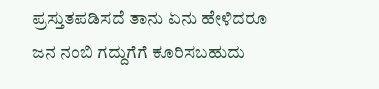ಪ್ರಸ್ತುತಪಡಿಸದೆ ತಾನು ಏನು ಹೇಳಿದರೂ ಜನ ನಂಬಿ ಗದ್ದುಗೆಗೆ ಕೂರಿಸಬಹುದು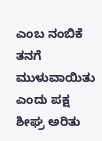ಎಂಬ ನಂಬಿಕೆ ತನಗೆ ಮುಳುವಾಯಿತು ಎಂದು ಪಕ್ಷ ಶೀಘ್ರ ಅರಿತು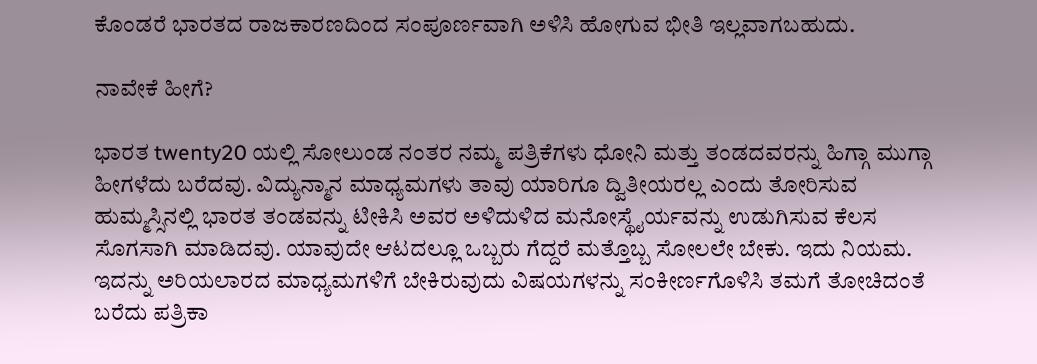ಕೊಂಡರೆ ಭಾರತದ ರಾಜಕಾರಣದಿಂದ ಸಂಪೂರ್ಣವಾಗಿ ಅಳಿಸಿ ಹೋಗುವ ಭೀತಿ ಇಲ್ಲವಾಗಬಹುದು.

ನಾವೇಕೆ ಹೀಗೆ?

ಭಾರತ twenty20 ಯಲ್ಲಿ ಸೋಲುಂಡ ನಂತರ ನಮ್ಮ ಪತ್ರಿಕೆಗಳು ಧೋನಿ ಮತ್ತು ತಂಡದವರನ್ನು ಹಿಗ್ಗಾ ಮುಗ್ಗಾ ಹೀಗಳೆದು ಬರೆದವು. ವಿದ್ಯುನ್ಮಾನ ಮಾಧ್ಯಮಗಳು ತಾವು ಯಾರಿಗೂ ದ್ವಿತೀಯರಲ್ಲ ಎಂದು ತೋರಿಸುವ ಹುಮ್ಮಸ್ಸಿನಲ್ಲಿ ಭಾರತ ತಂಡವನ್ನು ಟೀಕಿಸಿ ಅವರ ಅಳಿದುಳಿದ ಮನೋಸ್ಥೈರ್ಯವನ್ನು ಉಡುಗಿಸುವ ಕೆಲಸ ಸೊಗಸಾಗಿ ಮಾಡಿದವು. ಯಾವುದೇ ಆಟದಲ್ಲೂ ಒಬ್ಬರು ಗೆದ್ದರೆ ಮತ್ತೊಬ್ಬ ಸೋಲಲೇ ಬೇಕು. ಇದು ನಿಯಮ. ಇದನ್ನು ಅರಿಯಲಾರದ ಮಾಧ್ಯಮಗಳಿಗೆ ಬೇಕಿರುವುದು ವಿಷಯಗಳನ್ನು ಸಂಕೀರ್ಣಗೊಳಿಸಿ ತಮಗೆ ತೋಚಿದಂತೆ ಬರೆದು ಪತ್ರಿಕಾ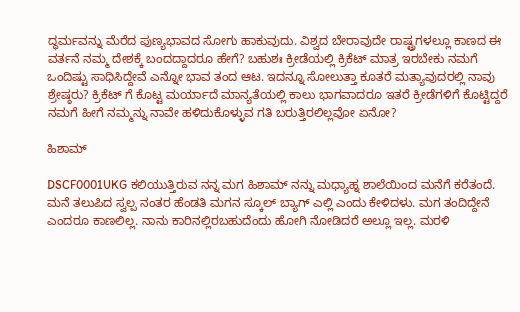ದ್ಧರ್ಮವನ್ನು ಮೆರೆದ ಪುಣ್ಯಭಾವದ ಸೋಗು ಹಾಕುವುದು. ವಿಶ್ವದ ಬೇರಾವುದೇ ರಾಷ್ಟ್ರಗಳಲ್ಲೂ ಕಾಣದ ಈ ವರ್ತನೆ ನಮ್ಮ ದೇಶಕ್ಕೆ ಬಂದದ್ದಾದರೂ ಹೇಗೆ? ಬಹುಶಃ ಕ್ರೀಡೆಯಲ್ಲಿ ಕ್ರಿಕೆಟ್ ಮಾತ್ರ ಇರಬೇಕು ನಮಗೆ ಒಂದಿಷ್ಟು ಸಾಧಿಸಿದ್ದೇವೆ ಎನ್ನೋ ಭಾವ ತಂದ ಆಟ. ಇದನ್ನೂ ಸೋಲುತ್ತಾ ಕೂತರೆ ಮತ್ಯಾವುದರಲ್ಲಿ ನಾವು ಶ್ರೇಷ್ಠರು? ಕ್ರಿಕೆಟ್ ಗೆ ಕೊಟ್ಟ ಮರ್ಯಾದೆ ಮಾನ್ಯತೆಯಲ್ಲಿ ಕಾಲು ಭಾಗವಾದರೂ ಇತರೆ ಕ್ರೀಡೆಗಳಿಗೆ ಕೊಟ್ಟಿದ್ದರೆ ನಮಗೆ ಹೀಗೆ ನಮ್ಮನ್ನು ನಾವೇ ಹಳಿದುಕೊಳ್ಳುವ ಗತಿ ಬರುತ್ತಿರಲಿಲ್ಲವೋ ಏನೋ?

ಹಿಶಾಮ್

DSCF0001UKG ಕಲಿಯುತ್ತಿರುವ ನನ್ನ ಮಗ ಹಿಶಾಮ್ ನನ್ನು ಮಧ್ಯಾಹ್ನ ಶಾಲೆಯಿಂದ ಮನೆಗೆ ಕರೆತಂದೆ. ಮನೆ ತಲುಪಿದ ಸ್ವಲ್ಪ ನಂತರ ಹೆಂಡತಿ ಮಗನ ಸ್ಕೂಲ್ ಬ್ಯಾಗ್ ಎಲ್ಲಿ ಎಂದು ಕೇಳಿದಳು. ಮಗ ತಂದಿದ್ದೇನೆ ಎಂದರೂ ಕಾಣಲಿಲ್ಲ. ನಾನು ಕಾರಿನಲ್ಲಿರಬಹುದೆಂದು ಹೋಗಿ ನೋಡಿದರೆ ಅಲ್ಲೂ ಇಲ್ಲ. ಮರಳಿ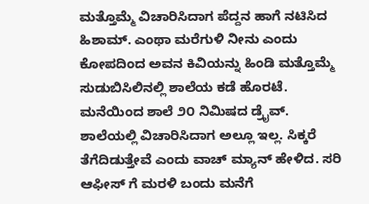ಮತ್ತೊಮ್ಮೆ ವಿಚಾರಿಸಿದಾಗ ಪೆದ್ದನ ಹಾಗೆ ನಟಿಸಿದ ಹಿಶಾಮ್. ಎಂಥಾ ಮರೆಗುಳಿ ನೀನು ಎಂದು ಕೋಪದಿಂದ ಅವನ ಕಿವಿಯನ್ನು ಹಿಂಡಿ ಮತ್ತೊಮ್ಮೆ ಸುಡುಬಿಸಿಲಿನಲ್ಲಿ ಶಾಲೆಯ ಕಡೆ ಹೊರಟೆ. ಮನೆಯಿಂದ ಶಾಲೆ ೨೦ ನಿಮಿಷದ ಡ್ರೈವ್.  ಶಾಲೆಯಲ್ಲಿ ವಿಚಾರಿಸಿದಾಗ ಅಲ್ಲೂ ಇಲ್ಲ. ಸಿಕ್ಕರೆ ತೆಗೆದಿಡುತ್ತೇವೆ ಎಂದು ವಾಚ್ ಮ್ಯಾನ್ ಹೇಳಿದ. ಸರಿ ಆಫೀಸ್ ಗೆ ಮರಳಿ ಬಂದು ಮನೆಗೆ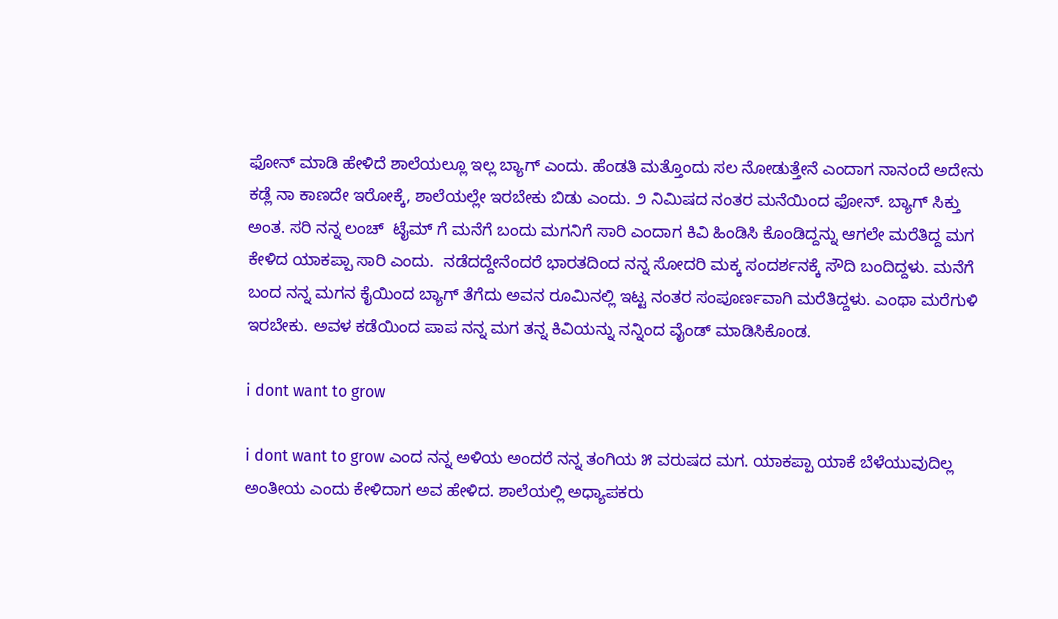ಫೋನ್ ಮಾಡಿ ಹೇಳಿದೆ ಶಾಲೆಯಲ್ಲೂ ಇಲ್ಲ ಬ್ಯಾಗ್ ಎಂದು. ಹೆಂಡತಿ ಮತ್ತೊಂದು ಸಲ ನೋಡುತ್ತೇನೆ ಎಂದಾಗ ನಾನಂದೆ ಅದೇನು ಕಡ್ಲೆ ನಾ ಕಾಣದೇ ಇರೋಕ್ಕೆ, ಶಾಲೆಯಲ್ಲೇ ಇರಬೇಕು ಬಿಡು ಎಂದು. ೨ ನಿಮಿಷದ ನಂತರ ಮನೆಯಿಂದ ಫೋನ್. ಬ್ಯಾಗ್ ಸಿಕ್ತು ಅಂತ. ಸರಿ ನನ್ನ ಲಂಚ್  ಟೈಮ್ ಗೆ ಮನೆಗೆ ಬಂದು ಮಗನಿಗೆ ಸಾರಿ ಎಂದಾಗ ಕಿವಿ ಹಿಂಡಿಸಿ ಕೊಂಡಿದ್ದನ್ನು ಆಗಲೇ ಮರೆತಿದ್ದ ಮಗ ಕೇಳಿದ ಯಾಕಪ್ಪಾ ಸಾರಿ ಎಂದು.  ನಡೆದದ್ದೇನೆಂದರೆ ಭಾರತದಿಂದ ನನ್ನ ಸೋದರಿ ಮಕ್ಕ ಸಂದರ್ಶನಕ್ಕೆ ಸೌದಿ ಬಂದಿದ್ದಳು. ಮನೆಗೆ ಬಂದ ನನ್ನ ಮಗನ ಕೈಯಿಂದ ಬ್ಯಾಗ್ ತೆಗೆದು ಅವನ ರೂಮಿನಲ್ಲಿ ಇಟ್ಟ ನಂತರ ಸಂಪೂರ್ಣವಾಗಿ ಮರೆತಿದ್ದಳು. ಎಂಥಾ ಮರೆಗುಳಿ ಇರಬೇಕು. ಅವಳ ಕಡೆಯಿಂದ ಪಾಪ ನನ್ನ ಮಗ ತನ್ನ ಕಿವಿಯನ್ನು ನನ್ನಿಂದ ವೈಂಡ್ ಮಾಡಿಸಿಕೊಂಡ.

i dont want to grow

i dont want to grow ಎಂದ ನನ್ನ ಅಳಿಯ ಅಂದರೆ ನನ್ನ ತಂಗಿಯ ೫ ವರುಷದ ಮಗ. ಯಾಕಪ್ಪಾ ಯಾಕೆ ಬೆಳೆಯುವುದಿಲ್ಲ ಅಂತೀಯ ಎಂದು ಕೇಳಿದಾಗ ಅವ ಹೇಳಿದ. ಶಾಲೆಯಲ್ಲಿ ಅಧ್ಯಾಪಕರು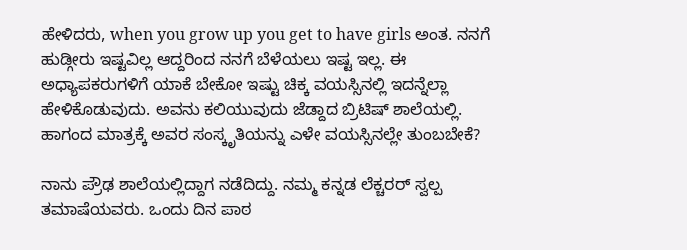ಹೇಳಿದರು, when you grow up you get to have girls ಅಂತ. ನನಗೆ ಹುಡ್ಗೀರು ಇಷ್ಟವಿಲ್ಲ ಆದ್ದರಿಂದ ನನಗೆ ಬೆಳೆಯಲು ಇಷ್ಟ ಇಲ್ಲ. ಈ ಅಧ್ಯಾಪಕರುಗಳಿಗೆ ಯಾಕೆ ಬೇಕೋ ಇಷ್ಟು ಚಿಕ್ಕ ವಯಸ್ಸಿನಲ್ಲಿ ಇದನ್ನೆಲ್ಲಾ ಹೇಳಿಕೊಡುವುದು. ಅವನು ಕಲಿಯುವುದು ಜೆಡ್ದಾದ ಬ್ರಿಟಿಷ್ ಶಾಲೆಯಲ್ಲಿ. ಹಾಗಂದ ಮಾತ್ರಕ್ಕೆ ಅವರ ಸಂಸ್ಕೃತಿಯನ್ನು ಎಳೇ ವಯಸ್ಸಿನಲ್ಲೇ ತುಂಬಬೇಕೆ?

ನಾನು ಪ್ರೌಢ ಶಾಲೆಯಲ್ಲಿದ್ದಾಗ ನಡೆದಿದ್ದು. ನಮ್ಮ ಕನ್ನಡ ಲೆಕ್ಚರರ್ ಸ್ವಲ್ಪ ತಮಾಷೆಯವರು. ಒಂದು ದಿನ ಪಾಠ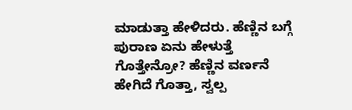ಮಾಡುತ್ತಾ ಹೇಳಿದರು. ಹೆಣ್ಣಿನ ಬಗ್ಗೆ ಪುರಾಣ ಏನು ಹೇಳುತ್ತೆ ಗೊತ್ತೇನ್ರೋ? ಹೆಣ್ಣಿನ ವರ್ಣನೆ ಹೇಗಿದೆ ಗೊತ್ತಾ, ಸ್ವಲ್ಪ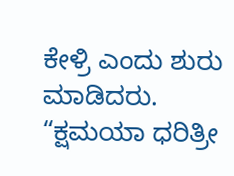ಕೇಳ್ರಿ ಎಂದು ಶುರು ಮಾಡಿದರು.
“ಕ್ಷಮಯಾ ಧರಿತ್ರೀ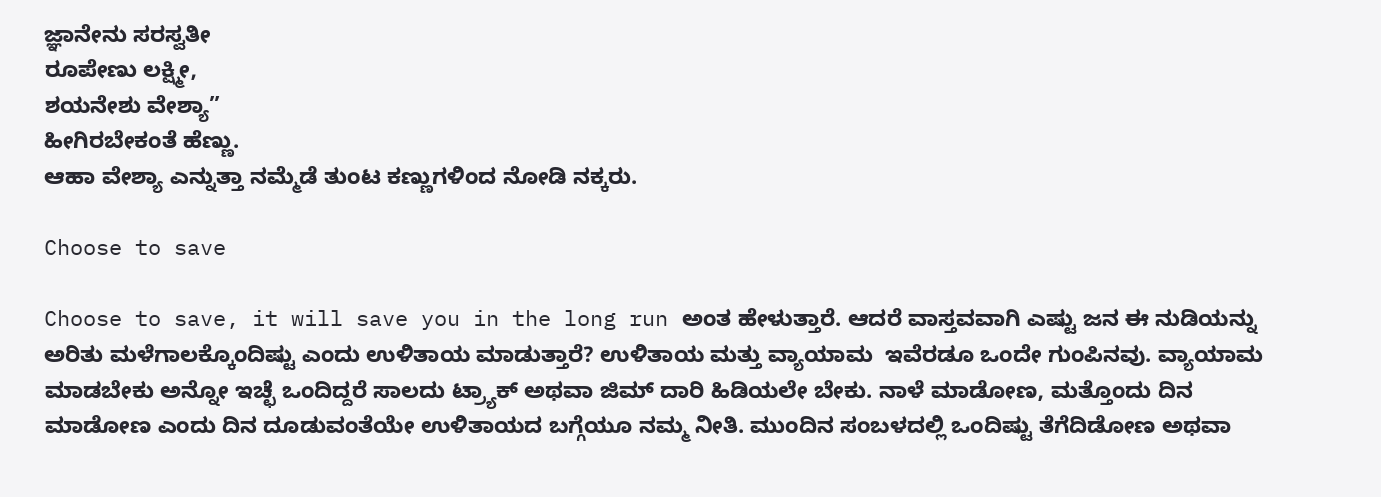ಜ್ಞಾನೇನು ಸರಸ್ವತೀ
ರೂಪೇಣು ಲಕ್ಷ್ಮೀ,
ಶಯನೇಶು ವೇಶ್ಯಾ”
ಹೀಗಿರಬೇಕಂತೆ ಹೆಣ್ಣು.
ಆಹಾ ವೇಶ್ಯಾ ಎನ್ನುತ್ತಾ ನಮ್ಮೆಡೆ ತುಂಟ ಕಣ್ಣುಗಳಿಂದ ನೋಡಿ ನಕ್ಕರು.

Choose to save

Choose to save, it will save you in the long run ಅಂತ ಹೇಳುತ್ತಾರೆ. ಆದರೆ ವಾಸ್ತವವಾಗಿ ಎಷ್ಟು ಜನ ಈ ನುಡಿಯನ್ನು ಅರಿತು ಮಳೆಗಾಲಕ್ಕೊಂದಿಷ್ಟು ಎಂದು ಉಳಿತಾಯ ಮಾಡುತ್ತಾರೆ? ಉಳಿತಾಯ ಮತ್ತು ವ್ಯಾಯಾಮ  ಇವೆರಡೂ ಒಂದೇ ಗುಂಪಿನವು. ವ್ಯಾಯಾಮ ಮಾಡಬೇಕು ಅನ್ನೋ ಇಚ್ಛೆ ಒಂದಿದ್ದರೆ ಸಾಲದು ಟ್ರ್ಯಾಕ್ ಅಥವಾ ಜಿಮ್ ದಾರಿ ಹಿಡಿಯಲೇ ಬೇಕು. ನಾಳೆ ಮಾಡೋಣ, ಮತ್ತೊಂದು ದಿನ ಮಾಡೋಣ ಎಂದು ದಿನ ದೂಡುವಂತೆಯೇ ಉಳಿತಾಯದ ಬಗ್ಗೆಯೂ ನಮ್ಮ ನೀತಿ. ಮುಂದಿನ ಸಂಬಳದಲ್ಲಿ ಒಂದಿಷ್ಟು ತೆಗೆದಿಡೋಣ ಅಥವಾ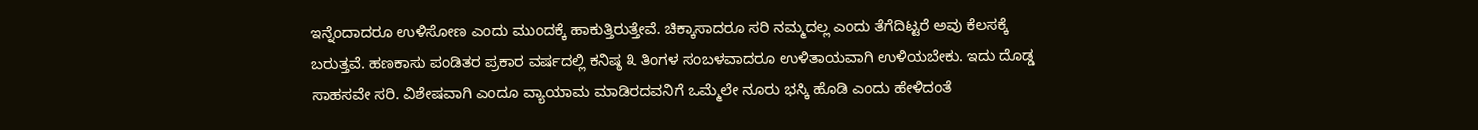ಇನ್ನೆಂದಾದರೂ ಉಳಿಸೋಣ ಎಂದು ಮುಂದಕ್ಕೆ ಹಾಕುತ್ತಿರುತ್ತೇವೆ. ಚಿಕ್ಕಾಸಾದರೂ ಸರಿ ನಮ್ಮದಲ್ಲ ಎಂದು ತೆಗೆದಿಟ್ಟರೆ ಅವು ಕೆಲಸಕ್ಕೆ ಬರುತ್ತವೆ. ಹಣಕಾಸು ಪಂಡಿತರ ಪ್ರಕಾರ ವರ್ಷದಲ್ಲಿ ಕನಿಷ್ಠ ೩ ತಿಂಗಳ ಸಂಬಳವಾದರೂ ಉಳಿತಾಯವಾಗಿ ಉಳಿಯಬೇಕು. ಇದು ದೊಡ್ಡ ಸಾಹಸವೇ ಸರಿ. ವಿಶೇಷವಾಗಿ ಎಂದೂ ವ್ಯಾಯಾಮ ಮಾಡಿರದವನಿಗೆ ಒಮ್ಮೆಲೇ ನೂರು ಭಸ್ಕಿ ಹೊಡಿ ಎಂದು ಹೇಳಿದಂತೆ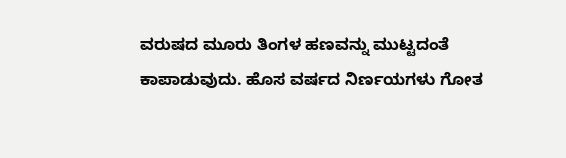ವರುಷದ ಮೂರು ತಿಂಗಳ ಹಣವನ್ನು ಮುಟ್ಟದಂತೆ ಕಾಪಾಡುವುದು. ಹೊಸ ವರ್ಷದ ನಿರ್ಣಯಗಳು ಗೋತ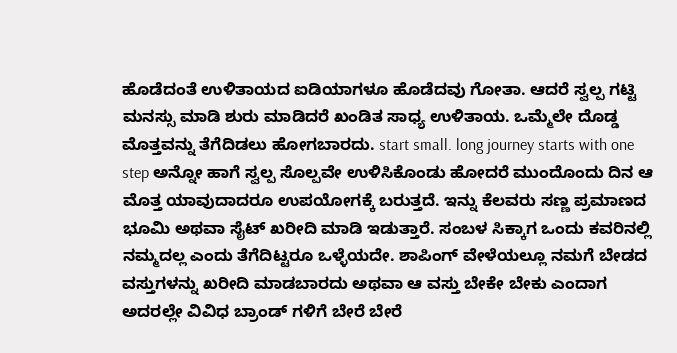ಹೊಡೆದಂತೆ ಉಳಿತಾಯದ ಐಡಿಯಾಗಳೂ ಹೊಡೆದವು ಗೋತಾ. ಆದರೆ ಸ್ವಲ್ಪ ಗಟ್ಟಿ ಮನಸ್ಸು ಮಾಡಿ ಶುರು ಮಾಡಿದರೆ ಖಂಡಿತ ಸಾಧ್ಯ ಉಳಿತಾಯ. ಒಮ್ಮೆಲೇ ದೊಡ್ಡ ಮೊತ್ತವನ್ನು ತೆಗೆದಿಡಲು ಹೋಗಬಾರದು. start small. long journey starts with one step ಅನ್ನೋ ಹಾಗೆ ಸ್ವಲ್ಪ ಸೊಲ್ಪವೇ ಉಳಿಸಿಕೊಂಡು ಹೋದರೆ ಮುಂದೊಂದು ದಿನ ಆ ಮೊತ್ತ ಯಾವುದಾದರೂ ಉಪಯೋಗಕ್ಕೆ ಬರುತ್ತದೆ. ಇನ್ನು ಕೆಲವರು ಸಣ್ಣ ಪ್ರಮಾಣದ ಭೂಮಿ ಅಥವಾ ಸೈಟ್ ಖರೀದಿ ಮಾಡಿ ಇಡುತ್ತಾರೆ. ಸಂಬಳ ಸಿಕ್ಕಾಗ ಒಂದು ಕವರಿನಲ್ಲಿ ನಮ್ಮದಲ್ಲ ಎಂದು ತೆಗೆದಿಟ್ಟರೂ ಒಳ್ಳೆಯದೇ. ಶಾಪಿಂಗ್ ವೇಳೆಯಲ್ಲೂ ನಮಗೆ ಬೇಡದ ವಸ್ತುಗಳನ್ನು ಖರೀದಿ ಮಾಡಬಾರದು ಅಥವಾ ಆ ವಸ್ತು ಬೇಕೇ ಬೇಕು ಎಂದಾಗ ಅದರಲ್ಲೇ ವಿವಿಧ ಬ್ರಾಂಡ್ ಗಳಿಗೆ ಬೇರೆ ಬೇರೆ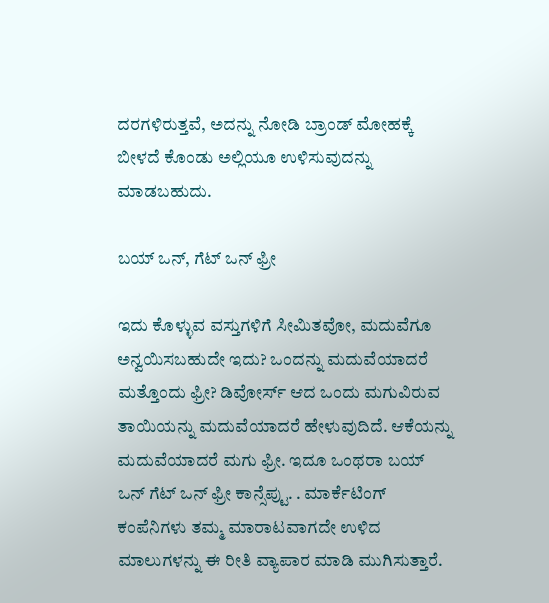ದರಗಳಿರುತ್ತವೆ, ಅದನ್ನು ನೋಡಿ ಬ್ರಾಂಡ್ ಮೋಹಕ್ಕೆ ಬೀಳದೆ ಕೊಂಡು ಅಲ್ಲಿಯೂ ಉಳಿಸುವುದನ್ನು ಮಾಡಬಹುದು.

ಬಯ್ ಒನ್, ಗೆಟ್ ಒನ್ ಫ್ರೀ

ಇದು ಕೊಳ್ಳುವ ವಸ್ತುಗಳಿಗೆ ಸೀಮಿತವೋ, ಮದುವೆಗೂ ಅನ್ವಯಿಸಬಹುದೇ ಇದು? ಒಂದನ್ನು ಮದುವೆಯಾದರೆ ಮತ್ತೊಂದು ಫ್ರೀ? ಡಿವೋರ್ಸ್ ಆದ ಒಂದು ಮಗುವಿರುವ ತಾಯಿಯನ್ನು ಮದುವೆಯಾದರೆ ಹೇಳುವುದಿದೆ. ಆಕೆಯನ್ನು ಮದುವೆಯಾದರೆ ಮಗು ಫ್ರೀ. ಇದೂ ಒಂಥರಾ ಬಯ್ ಒನ್ ಗೆಟ್ ಒನ್ ಫ್ರೀ ಕಾನ್ಸೆಪ್ಟು. . ಮಾರ್ಕೆಟಿಂಗ್ ಕಂಪೆನಿಗಳು ತಮ್ಮ ಮಾರಾಟವಾಗದೇ ಉಳಿದ ಮಾಲುಗಳನ್ನು ಈ ರೀತಿ ವ್ಯಾಪಾರ ಮಾಡಿ ಮುಗಿಸುತ್ತಾರೆ.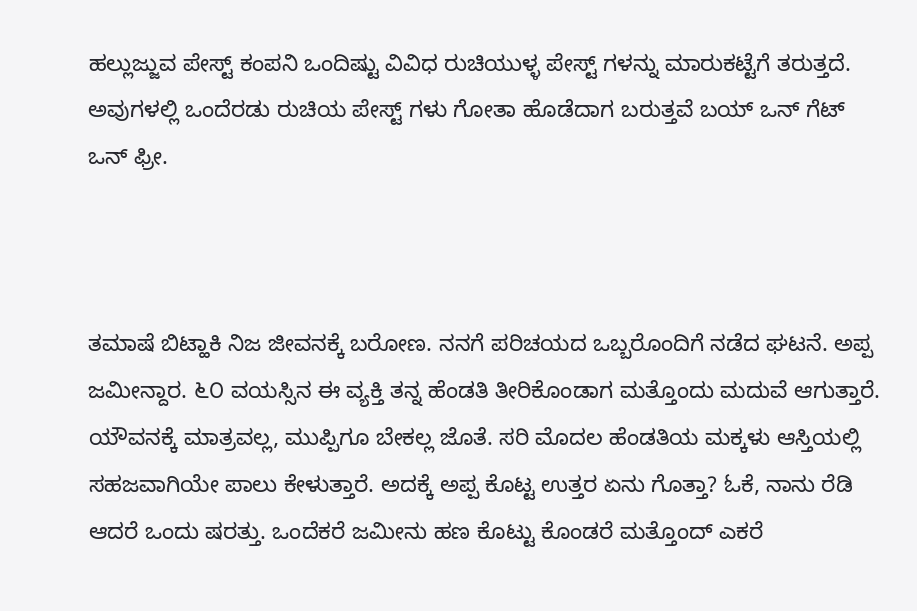ಹಲ್ಲುಜ್ಜುವ ಪೇಸ್ಟ್ ಕಂಪನಿ ಒಂದಿಷ್ಟು ವಿವಿಧ ರುಚಿಯುಳ್ಳ ಪೇಸ್ಟ್ ಗಳನ್ನು ಮಾರುಕಟ್ಟೆಗೆ ತರುತ್ತದೆ. ಅವುಗಳಲ್ಲಿ ಒಂದೆರಡು ರುಚಿಯ ಪೇಸ್ಟ್ ಗಳು ಗೋತಾ ಹೊಡೆದಾಗ ಬರುತ್ತವೆ ಬಯ್ ಒನ್ ಗೆಟ್ ಒನ್ ಫ್ರೀ.



ತಮಾಷೆ ಬಿಟ್ಹಾಕಿ ನಿಜ ಜೀವನಕ್ಕೆ ಬರೋಣ. ನನಗೆ ಪರಿಚಯದ ಒಬ್ಬರೊಂದಿಗೆ ನಡೆದ ಘಟನೆ. ಅಪ್ಪ ಜಮೀನ್ದಾರ. ೬೦ ವಯಸ್ಸಿನ ಈ ವ್ಯಕ್ತಿ ತನ್ನ ಹೆಂಡತಿ ತೀರಿಕೊಂಡಾಗ ಮತ್ತೊಂದು ಮದುವೆ ಆಗುತ್ತಾರೆ. ಯೌವನಕ್ಕೆ ಮಾತ್ರವಲ್ಲ, ಮುಪ್ಪಿಗೂ ಬೇಕಲ್ಲ ಜೊತೆ. ಸರಿ ಮೊದಲ ಹೆಂಡತಿಯ ಮಕ್ಕಳು ಆಸ್ತಿಯಲ್ಲಿ ಸಹಜವಾಗಿಯೇ ಪಾಲು ಕೇಳುತ್ತಾರೆ. ಅದಕ್ಕೆ ಅಪ್ಪ ಕೊಟ್ಟ ಉತ್ತರ ಏನು ಗೊತ್ತಾ? ಓಕೆ, ನಾನು ರೆಡಿ ಆದರೆ ಒಂದು ಷರತ್ತು. ಒಂದೆಕರೆ ಜಮೀನು ಹಣ ಕೊಟ್ಟು ಕೊಂಡರೆ ಮತ್ತೊಂದ್ ಎಕರೆ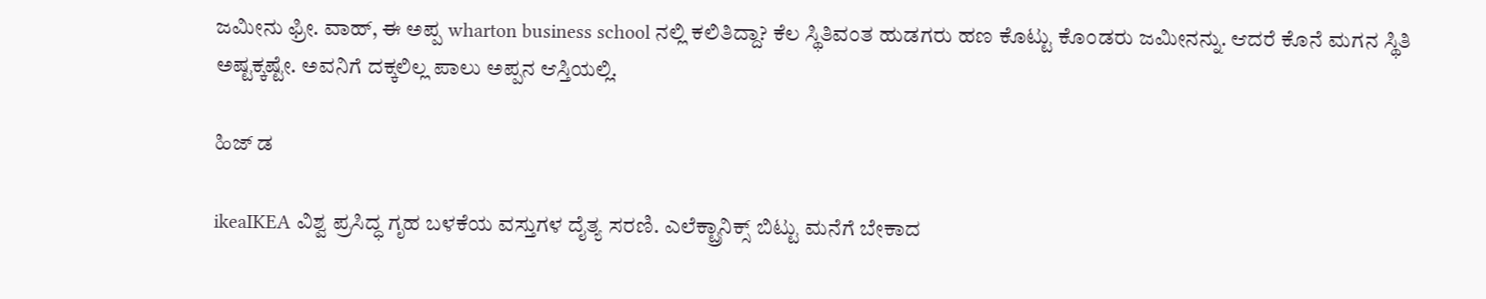ಜಮೀನು ಫ್ರೀ. ವಾಹ್, ಈ ಅಪ್ಪ wharton business school ನಲ್ಲಿ ಕಲಿತಿದ್ದಾ? ಕೆಲ ಸ್ಥಿತಿವಂತ ಹುಡಗರು ಹಣ ಕೊಟ್ಟು ಕೊಂಡರು ಜಮೀನನ್ನು. ಆದರೆ ಕೊನೆ ಮಗನ ಸ್ಥಿತಿ ಅಷ್ಟಕ್ಕಷ್ಟೇ. ಅವನಿಗೆ ದಕ್ಕಲಿಲ್ಲ ಪಾಲು ಅಪ್ಪನ ಆಸ್ತಿಯಲ್ಲಿ.

ಹಿಜ್ ಡ

ikeaIKEA ವಿಶ್ವ ಪ್ರಸಿದ್ಧ ಗೃಹ ಬಳಕೆಯ ವಸ್ತುಗಳ ದೈತ್ಯ ಸರಣಿ. ಎಲೆಕ್ಟ್ರಾನಿಕ್ಸ್ ಬಿಟ್ಟು ಮನೆಗೆ ಬೇಕಾದ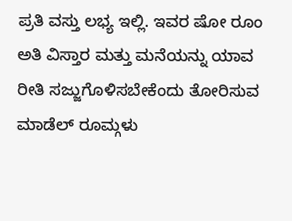ಪ್ರತಿ ವಸ್ತು ಲಭ್ಯ ಇಲ್ಲಿ. ಇವರ ಷೋ ರೂಂ ಅತಿ ವಿಸ್ತಾರ ಮತ್ತು ಮನೆಯನ್ನು ಯಾವ ರೀತಿ ಸಜ್ಜುಗೊಳಿಸಬೇಕೆಂದು ತೋರಿಸುವ ಮಾಡೆಲ್ ರೂಮ್ಗಳು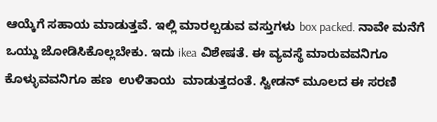ಆಯ್ಕೆಗೆ ಸಹಾಯ ಮಾಡುತ್ತವೆ. ಇಲ್ಲಿ ಮಾರಲ್ಪಡುವ ವಸ್ತುಗಳು box packed. ನಾವೇ ಮನೆಗೆ ಒಯ್ದು ಜೋಡಿಸಿಕೊಲ್ಲಬೇಕು. ಇದು ikea ವಿಶೇಷತೆ. ಈ ವ್ಯವಸ್ಥೆ ಮಾರುವವನಿಗೂ ಕೊಳ್ಳುವವನಿಗೂ ಹಣ  ಉಳಿತಾಯ  ಮಾಡುತ್ತದಂತೆ. ಸ್ವೀಡನ್ ಮೂಲದ ಈ ಸರಣಿ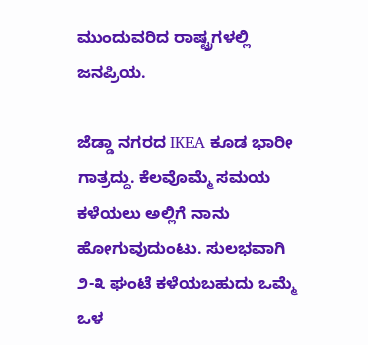ಮುಂದುವರಿದ ರಾಷ್ಟ್ರಗಳಲ್ಲಿ ಜನಪ್ರಿಯ.

ಜೆಡ್ಡಾ ನಗರದ IKEA ಕೂಡ ಭಾರೀ ಗಾತ್ರದ್ದು. ಕೆಲವೊಮ್ಮೆ ಸಮಯ ಕಳೆಯಲು ಅಲ್ಲಿಗೆ ನಾನು ಹೋಗುವುದುಂಟು. ಸುಲಭವಾಗಿ ೨-೩ ಘಂಟೆ ಕಳೆಯಬಹುದು ಒಮ್ಮೆ ಒಳ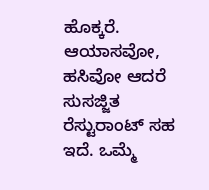ಹೊಕ್ಕರೆ. ಆಯಾಸವೋ, ಹಸಿವೋ ಆದರೆ ಸುಸಜ್ಜಿತ ರೆಸ್ಟುರಾಂಟ್ ಸಹ ಇದೆ. ಒಮ್ಮೆ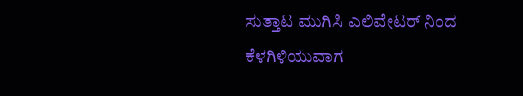ಸುತ್ತಾಟ ಮುಗಿಸಿ ಎಲಿವೇಟರ್ ನಿಂದ ಕೆಳಗಿಳಿಯುವಾಗ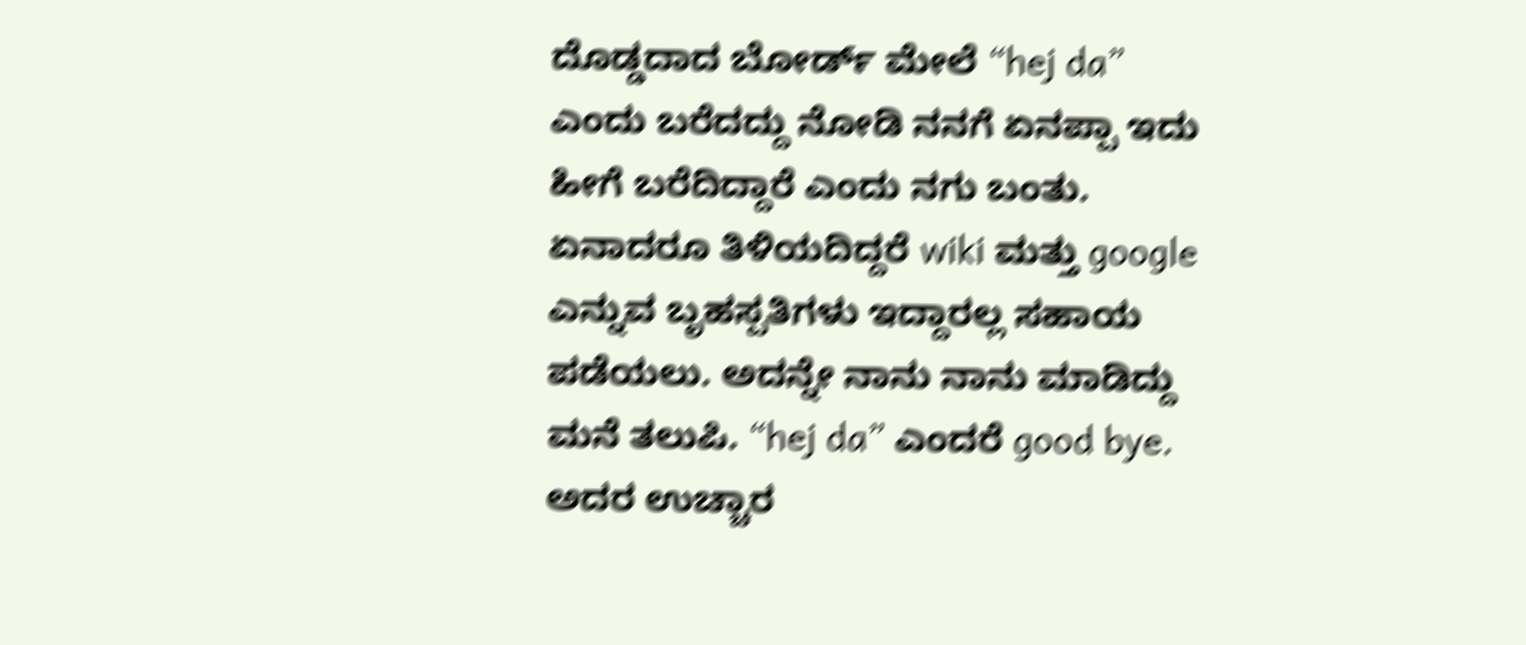ದೊಡ್ಡದಾದ ಬೋರ್ಡ್ ಮೇಲೆ “hej da” ಎಂದು ಬರೆದದ್ದು ನೋಡಿ ನನಗೆ ಏನಪ್ಪಾ ಇದು ಹೀಗೆ ಬರೆದಿದ್ದಾರೆ ಎಂದು ನಗು ಬಂತು. ಏನಾದರೂ ತಿಳಿಯದಿದ್ದರೆ wiki ಮತ್ತು google ಎನ್ನುವ ಬೃಹಸ್ಪತಿಗಳು ಇದ್ದಾರಲ್ಲ ಸಹಾಯ ಪಡೆಯಲು. ಅದನ್ನೇ ನಾನು ನಾನು ಮಾಡಿದ್ದು ಮನೆ ತಲುಪಿ. “hej da” ಎಂದರೆ good bye. ಅದರ ಉಚ್ಚಾರ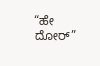“ಹೇ ದೋರ್”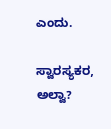ಎಂದು.

ಸ್ವಾರಸ್ಯಕರ, ಅಲ್ವಾ?